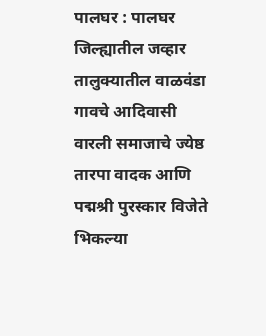पालघर : पालघर जिल्ह्यातील जव्हार तालुक्यातील वाळवंडा गावचे आदिवासी वारली समाजाचे ज्येष्ठ तारपा वादक आणि पद्मश्री पुरस्कार विजेते भिकल्या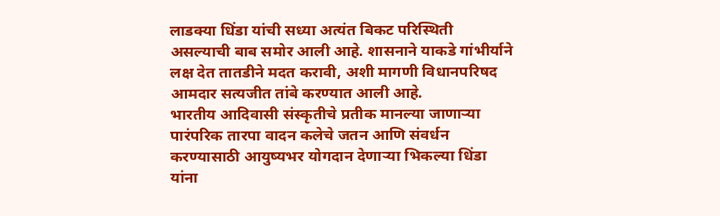लाडक्या धिंडा यांची सध्या अत्यंत बिकट परिस्थिती असल्याची बाब समोर आली आहे. शासनाने याकडे गांभीर्याने लक्ष देत तातडीने मदत करावी, अशी मागणी विधानपरिषद आमदार सत्यजीत तांबे करण्यात आली आहे.
भारतीय आदिवासी संस्कृतीचे प्रतीक मानल्या जाणाऱ्या पारंपरिक तारपा वादन कलेचे जतन आणि संवर्धन करण्यासाठी आयुष्यभर योगदान देणाऱ्या भिकल्या धिंडा यांना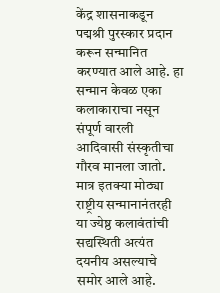केंद्र शासनाकडून पद्मश्री पुरस्कार प्रदान करून सन्मानित करण्यात आले आहे. हा सन्मान केवळ एका कलाकाराचा नसून संपूर्ण वारली आदिवासी संस्कृतीचा गौरव मानला जातो. मात्र इतक्या मोठ्या राष्ट्रीय सन्मानानंतरही या ज्येष्ठ कलावंतांची सद्यस्थिती अत्यंत दयनीय असल्याचे समोर आले आहे.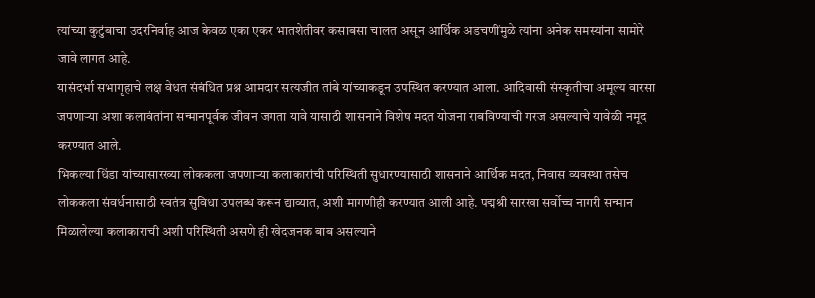त्यांच्या कुटुंबाचा उदरनिर्वाह आज केवळ एका एकर भातशेतीवर कसाबसा चालत असून आर्थिक अडचणींमुळे त्यांना अनेक समस्यांना सामोरे जावे लागत आहे.
यासंदर्भा सभागृहाचे लक्ष वेधत संबंधित प्रश्न आमदार सत्यजीत तांबे यांच्याकडून उपस्थित करण्यात आला. आदिवासी संस्कृतीचा अमूल्य वारसा जपणाऱ्या अशा कलावंतांना सन्मानपूर्वक जीवन जगता यावे यासाठी शासनाने विशेष मदत योजना राबविण्याची गरज असल्याचे यावेळी नमूद करण्यात आले.
भिकल्या धिंडा यांच्यासारख्या लोककला जपणाऱ्या कलाकारांची परिस्थिती सुधारण्यासाठी शासनाने आर्थिक मदत, निवास व्यवस्था तसेच लोककला संवर्धनासाठी स्वतंत्र सुविधा उपलब्ध करून द्याव्यात, अशी मागणीही करण्यात आली आहे. पद्मश्री सारखा सर्वोच्च नागरी सन्मान मिळालेल्या कलाकाराची अशी परिस्थिती असणे ही खेदजनक बाब असल्याने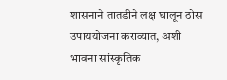शासनाने तातडीने लक्ष घालून ठोस उपाययोजना कराव्यात, अशी भावना सांस्कृतिक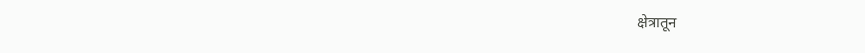क्षेत्रातून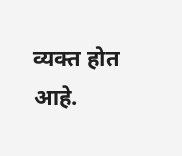व्यक्त होत आहे.